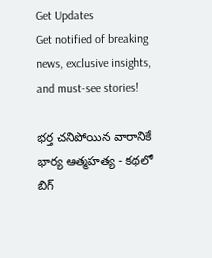Get Updates
Get notified of breaking news, exclusive insights, and must-see stories!

భర్త చనిపోయిన వారానికే భార్య ఆత్మహత్య - కథలో బిగ్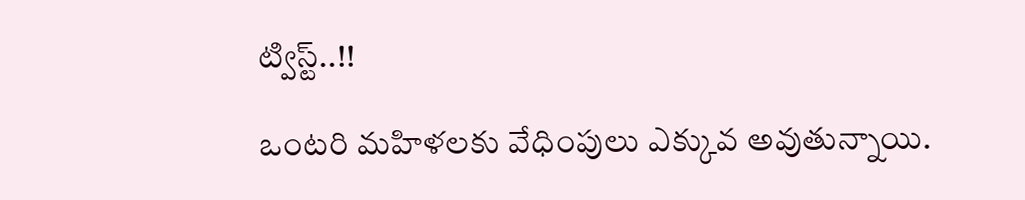ట్విస్ట్..!!

ఒంటరి మహిళలకు వేధింపులు ఎక్కువ అవుతున్నాయి.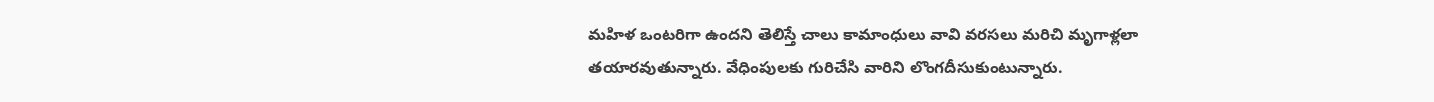మహిళ ఒంటరిగా ఉందని తెలిస్తే చాలు కామాంధులు వావి వరసలు మరిచి మృగాళ్లలా తయారవుతున్నారు. వేధింపులకు గురిచేసి వారిని లొంగదీసుకుంటున్నారు.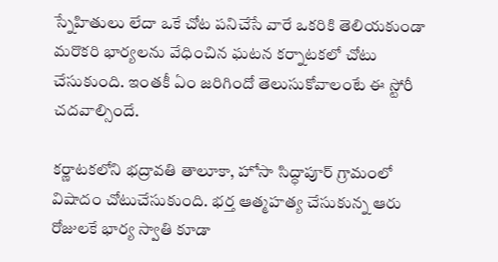స్నేహితులు లేదా ఒకే చోట పనిచేసే వారే ఒకరికి తెలియకుండా మరొకరి భార్యలను వేధించిన ఘటన కర్నాటకలో చోటు చేసుకుంది. ఇంతకీ ఏం జరిగిందో తెలుసుకోవాలంటే ఈ స్టోరీ చదవాల్సిందే.

కర్ణాటకలోని భద్రావతి తాలూకా, హోసా సిద్ధాపూర్ గ్రామంలో విషాదం చోటుచేసుకుంది. భర్త ఆత్మహత్య చేసుకున్న ఆరు రోజులకే భార్య స్వాతి కూడా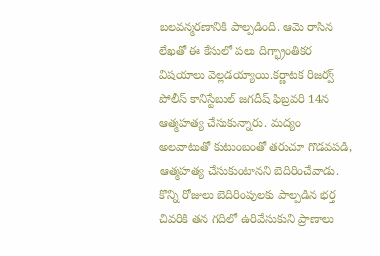బలవన్మరణానికి పాల్పడింది. ఆమె రాసిన లేఖతో ఈ కేసులో పలు దిగ్భ్రాంతికర విషయాలు వెల్లడయ్యాయి.కర్ణాటక రిజర్వ్ పోలీస్ కానిస్టేబుల్ జగదీష్ ఫిబ్రవరి 14న ఆత్మహత్య చేసుకున్నారు. మద్యం అలవాటుతో కుటుంబంతో తరుచూ గొడవపడి, ఆత్మహత్య చేసుకుంటానని బెదిరించేవాడు. కొన్ని రోజులు బెదిరింపులకు పాల్పడిన భర్త చివరికి తన గదిలో ఉరివేసుకుని ప్రాణాలు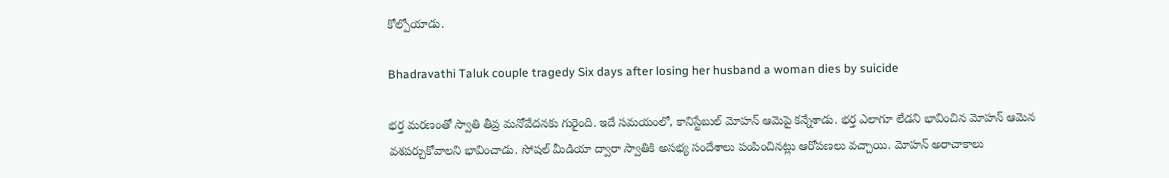కోల్పోయాడు.

Bhadravathi Taluk couple tragedy Six days after losing her husband a woman dies by suicide

భర్త మరణంతో స్వాతి తీవ్ర మనోవేదనకు గురైంది. ఇదే సమయంలో, కానిస్టేబుల్ మోహన్ ఆమెపై కన్నేశాడు. భర్త ఎలాగూ లేడని భావించిన మోహన్ ఆమెన వశపర్చుకోవాలని భావించాడు. సోషల్ మీడియా ద్వారా స్వాతికి అసభ్య సందేశాలు పంపించినట్లు ఆరోపణలు వచ్చాయి. మోహన్ అరాచాకాలు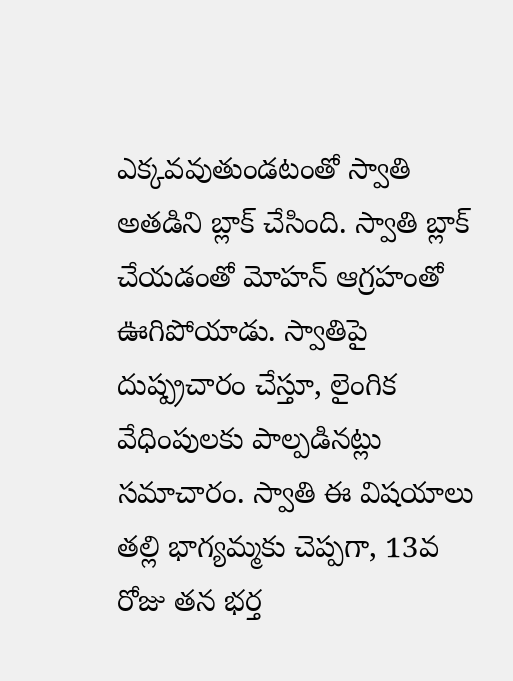ఎక్కవవుతుండటంతో స్వాతి అతడిని బ్లాక్ చేసింది. స్వాతి బ్లాక్ చేయడంతో మోహన్ ఆగ్రహంతో ఊగిపోయాడు. స్వాతిపై దుష్ప్రచారం చేస్తూ, లైంగిక వేధింపులకు పాల్పడినట్లు సమాచారం. స్వాతి ఈ విషయాలు తల్లి భాగ్యమ్మకు చెప్పగా, 13వ రోజు తన భర్త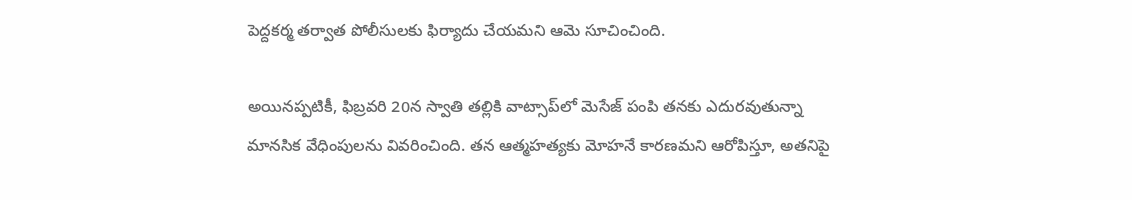పెద్దకర్మ తర్వాత పోలీసులకు ఫిర్యాదు చేయమని ఆమె సూచించింది.

అయినప్పటికీ, ఫిబ్రవరి 20న స్వాతి తల్లికి వాట్సాప్‌లో మెసేజ్ పంపి తనకు ఎదురవుతున్నా మానసిక వేధింపులను వివరించింది. తన ఆత్మహత్యకు మోహనే కారణమని ఆరోపిస్తూ, అతనిపై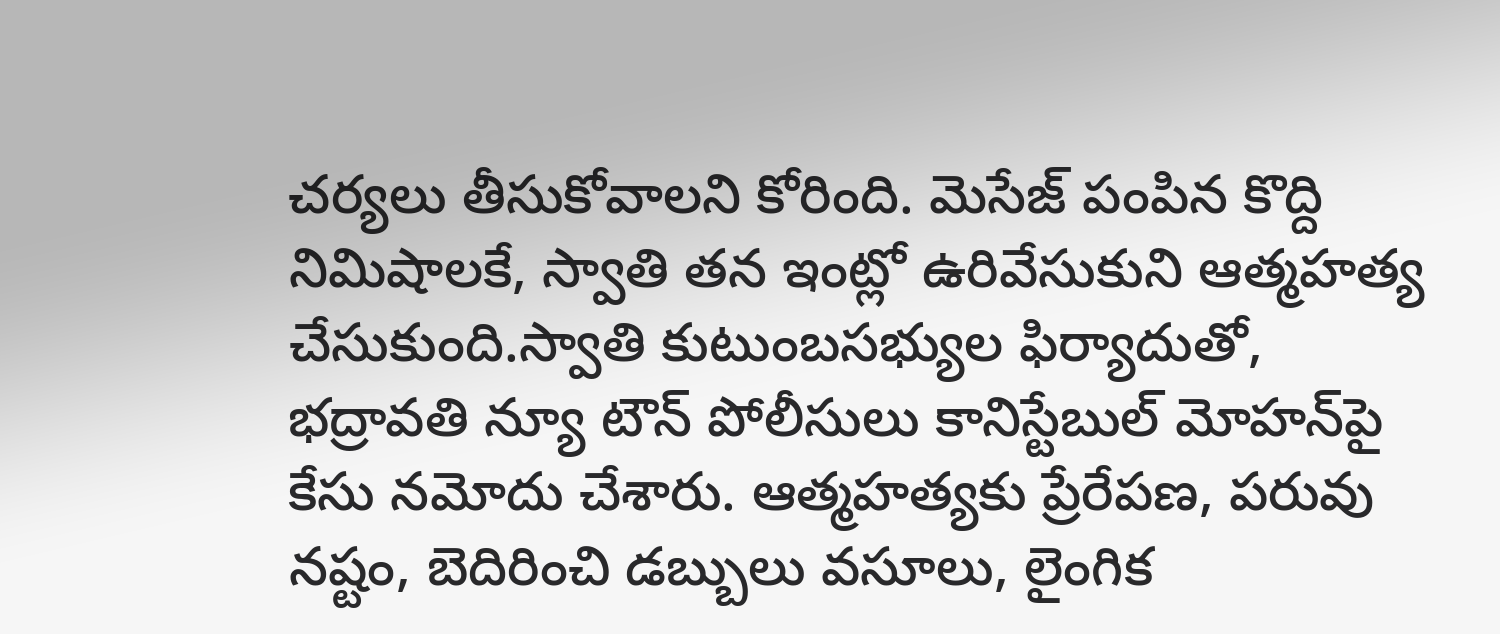చర్యలు తీసుకోవాలని కోరింది. మెసేజ్ పంపిన కొద్ది నిమిషాలకే, స్వాతి తన ఇంట్లో ఉరివేసుకుని ఆత్మహత్య చేసుకుంది.స్వాతి కుటుంబసభ్యుల ఫిర్యాదుతో, భద్రావతి న్యూ టౌన్ పోలీసులు కానిస్టేబుల్ మోహన్‌పై కేసు నమోదు చేశారు. ఆత్మహత్యకు ప్రేరేపణ, పరువు నష్టం, బెదిరించి డబ్బులు వసూలు, లైంగిక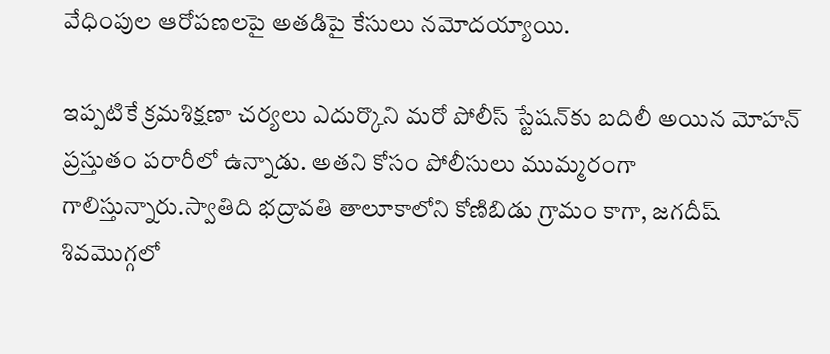వేధింపుల ఆరోపణలపై అతడిపై కేసులు నమోదయ్యాయి.

ఇప్పటికే క్రమశిక్షణా చర్యలు ఎదుర్కొని మరో పోలీస్ స్టేషన్‌కు బదిలీ అయిన మోహన్ ప్రస్తుతం పరారీలో ఉన్నాడు. అతని కోసం పోలీసులు ముమ్మరంగా గాలిస్తున్నారు.స్వాతిది భద్రావతి తాలూకాలోని కోణిబిడు గ్రామం కాగా, జగదీష్ శివమొగ్గలో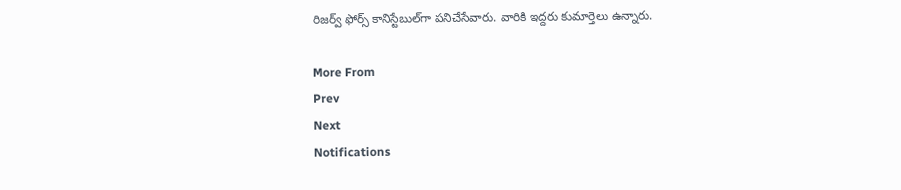రిజర్వ్ ఫోర్స్ కానిస్టేబుల్‌గా పనిచేసేవారు. వారికి ఇద్దరు కుమార్తెలు ఉన్నారు.

More From
Prev
Next
Notifications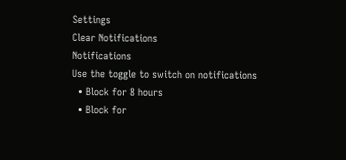Settings
Clear Notifications
Notifications
Use the toggle to switch on notifications
  • Block for 8 hours
  • Block for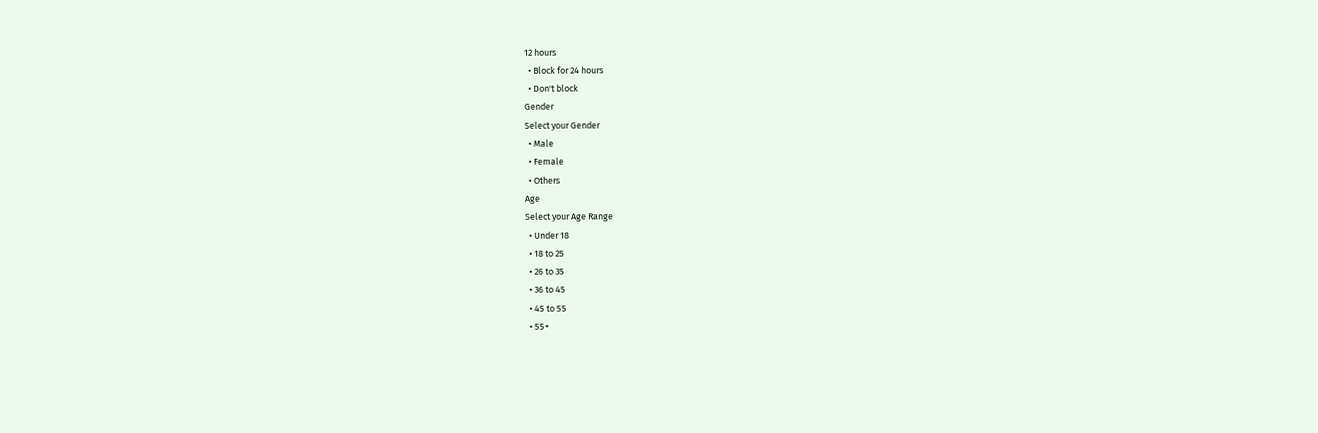12 hours
  • Block for 24 hours
  • Don't block
Gender
Select your Gender
  • Male
  • Female
  • Others
Age
Select your Age Range
  • Under 18
  • 18 to 25
  • 26 to 35
  • 36 to 45
  • 45 to 55
  • 55+